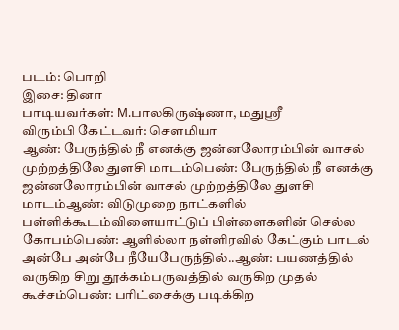படம்: பொறி
இசை: தினா
பாடியவர்கள்: M.பாலகிருஷ்ணா, மதுஸ்ரீ
விரும்பி கேட்டவர்: சௌமியா
ஆண்: பேருந்தில் நீ எனக்கு ஜன்னலோரம்பின் வாசல் முற்றத்திலே துளசி மாடம்பெண்: பேருந்தில் நீ எனக்கு ஜன்னலோரம்பின் வாசல் முற்றத்திலே துளசி மாடம்ஆண்: விடுமுறை நாட்களில் பள்ளிக்கூடம்விளையாட்டுப் பிள்ளைகளின் செல்ல கோபம்பெண்: ஆளில்லா நள்ளிரவில் கேட்கும் பாடல் அன்பே அன்பே நீயேபேருந்தில்..ஆண்: பயணத்தில் வருகிற சிறு தூக்கம்பருவத்தில் வருகிற முதல் கூச்சம்பெண்: பரிட்சைக்கு படிக்கிற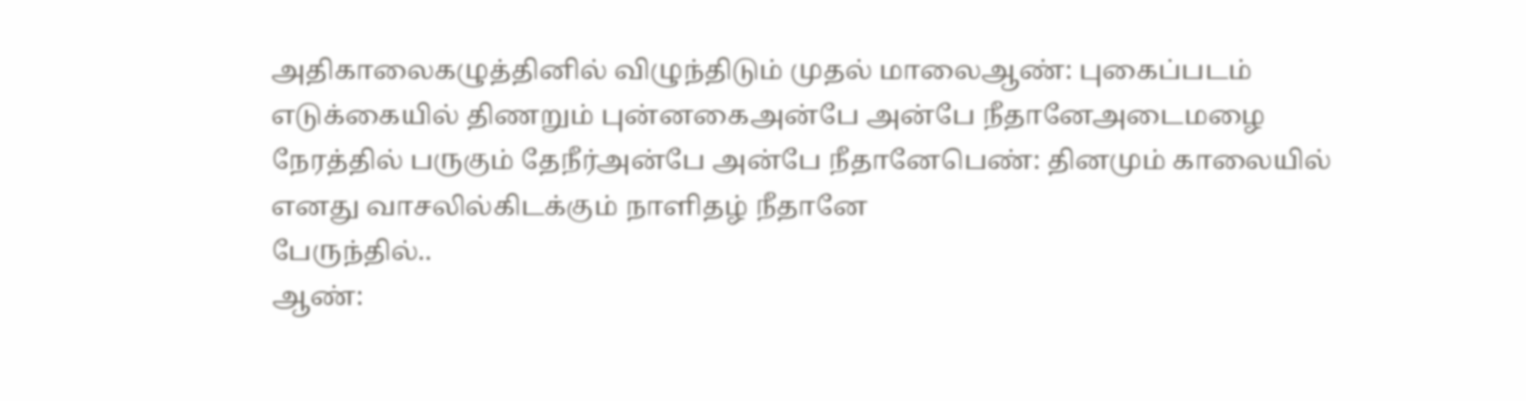அதிகாலைகழுத்தினில் விழுந்திடும் முதல் மாலைஆண்: புகைப்படம் எடுக்கையில் திணறும் புன்னகைஅன்பே அன்பே நீதானேஅடைமழை நேரத்தில் பருகும் தேநீர்அன்பே அன்பே நீதானேபெண்: தினமும் காலையில் எனது வாசலில்கிடக்கும் நாளிதழ் நீதானே
பேருந்தில்..
ஆண்: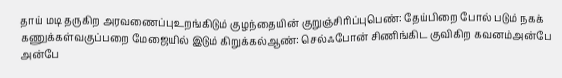தாய் மடி தருகிற அரவணைப்புஉறங்கிடும் குழந்தையின் குறுஞ்சிரிப்புபெண்: தேய்பிறை போல் படும் நகக் கணுக்கள்வகுப்பறை மேஜையில் இடும் கிறுக்கல்ஆண்: செல்ஃபோன் சிணிங்கிட குவிகிற கவனம்அன்பே அன்பே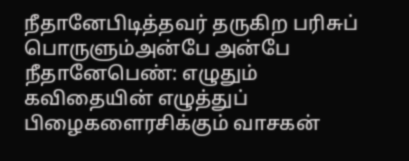நீதானேபிடித்தவர் தருகிற பரிசுப் பொருளும்அன்பே அன்பே நீதானேபெண்: எழுதும் கவிதையின் எழுத்துப் பிழைகளைரசிக்கும் வாசகன்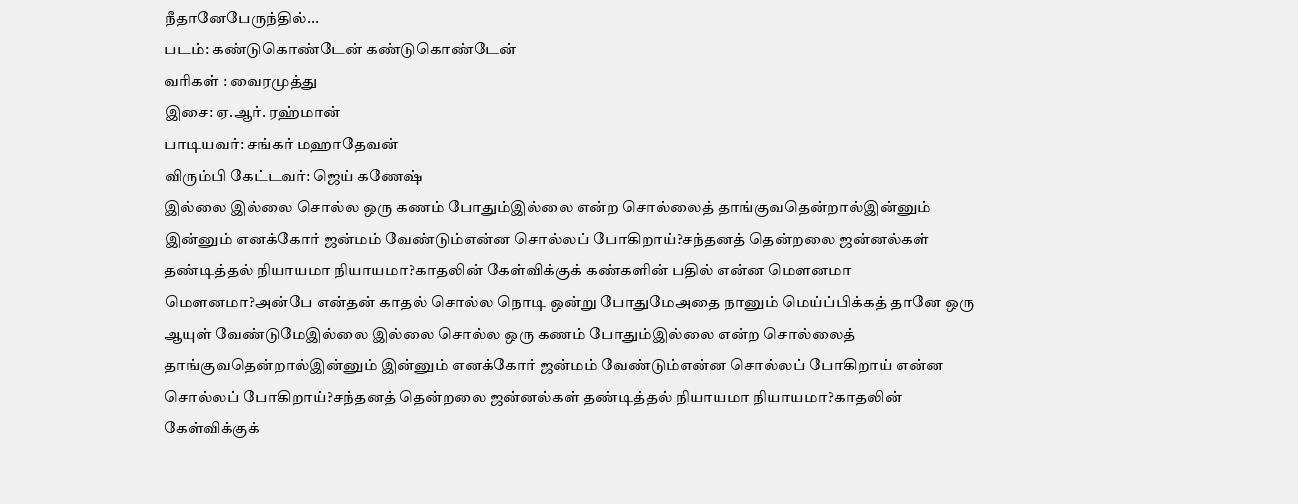நீதானேபேருந்தில்...
படம்: கண்டுகொண்டேன் கண்டுகொண்டேன்
வரிகள் : வைரமுத்து
இசை: ஏ.ஆர். ரஹ்மான்
பாடியவர்: சங்கர் மஹாதேவன்
விரும்பி கேட்டவர்: ஜெய் கணேஷ்
இல்லை இல்லை சொல்ல ஒரு கணம் போதும்இல்லை என்ற சொல்லைத் தாங்குவதென்றால்இன்னும் இன்னும் எனக்கோர் ஜன்மம் வேண்டும்என்ன சொல்லப் போகிறாய்?சந்தனத் தென்றலை ஜன்னல்கள் தண்டித்தல் நியாயமா நியாயமா?காதலின் கேள்விக்குக் கண்களின் பதில் என்ன மௌனமா மௌனமா?அன்பே என்தன் காதல் சொல்ல நொடி ஒன்று போதுமேஅதை நானும் மெய்ப்பிக்கத் தானே ஒரு ஆயுள் வேண்டுமேஇல்லை இல்லை சொல்ல ஒரு கணம் போதும்இல்லை என்ற சொல்லைத் தாங்குவதென்றால்இன்னும் இன்னும் எனக்கோர் ஜன்மம் வேண்டும்என்ன சொல்லப் போகிறாய் என்ன சொல்லப் போகிறாய்?சந்தனத் தென்றலை ஜன்னல்கள் தண்டித்தல் நியாயமா நியாயமா?காதலின் கேள்விக்குக்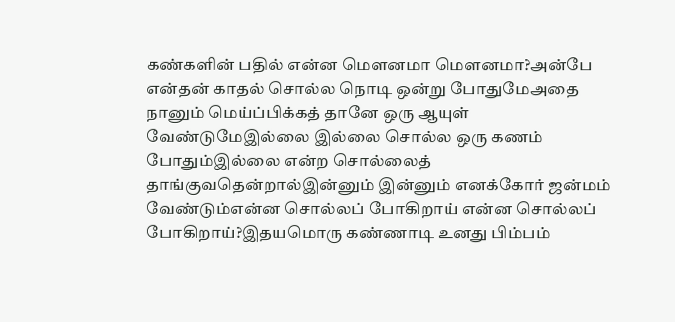கண்களின் பதில் என்ன மௌனமா மௌனமா?அன்பே என்தன் காதல் சொல்ல நொடி ஒன்று போதுமேஅதை நானும் மெய்ப்பிக்கத் தானே ஒரு ஆயுள் வேண்டுமேஇல்லை இல்லை சொல்ல ஒரு கணம் போதும்இல்லை என்ற சொல்லைத் தாங்குவதென்றால்இன்னும் இன்னும் எனக்கோர் ஜன்மம் வேண்டும்என்ன சொல்லப் போகிறாய் என்ன சொல்லப் போகிறாய்?இதயமொரு கண்ணாடி உனது பிம்பம்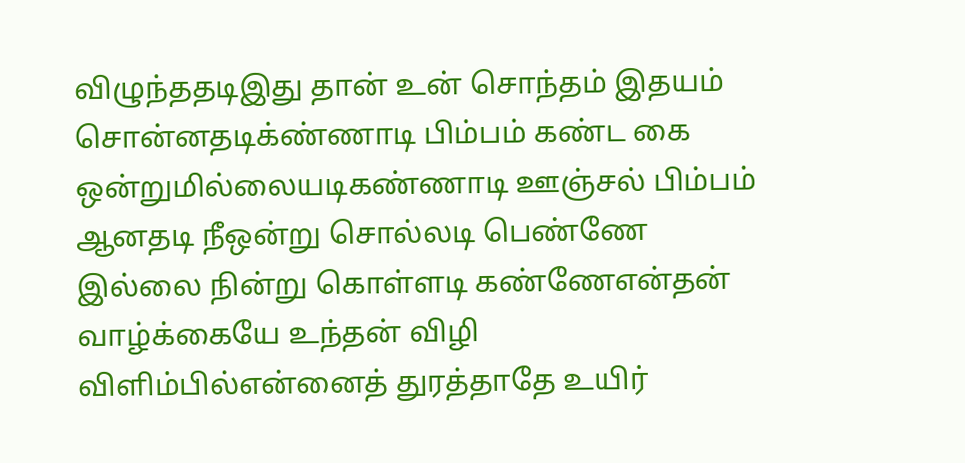விழுந்ததடிஇது தான் உன் சொந்தம் இதயம் சொன்னதடிக்ண்ணாடி பிம்பம் கண்ட கை ஒன்றுமில்லையடிகண்ணாடி ஊஞ்சல் பிம்பம் ஆனதடி நீஒன்று சொல்லடி பெண்ணே இல்லை நின்று கொள்ளடி கண்ணேஎன்தன் வாழ்க்கையே உந்தன் விழி விளிம்பில்என்னைத் துரத்தாதே உயிர்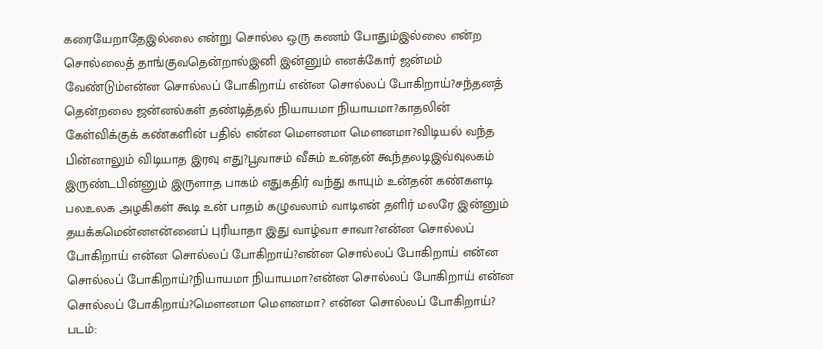கரையேறாதேஇல்லை என்று சொல்ல ஒரு கணம் போதும்இல்லை என்ற சொல்லைத் தாங்குவதென்றால்இனி இன்னும் எனக்கோர் ஜன்மம் வேண்டும்என்ன சொல்லப் போகிறாய் என்ன சொல்லப் போகிறாய்?சந்தனத் தென்றலை ஜன்னல்கள் தண்டித்தல் நியாயமா நியாயமா?காதலின் கேள்விக்குக் கண்களின் பதில் என்ன மௌனமா மௌனமா?விடியல் வந்த பின்னாலும் விடியாத இரவு எது?பூவாசம் வீசும் உன்தன் கூந்தலடிஇவ்வுலகம் இருண்டபின்னும் இருளாத பாகம் எதுகதிர் வந்து காயும் உன்தன் கண்களடி பலஉலக அழகிகள் கூடி உன் பாதம் கழுவலாம் வாடிஎன் தளிர் மலரே இன்னும் தயக்கமென்னஎன்னைப் புரியாதா இது வாழ்வா சாவா?என்ன சொல்லப் போகிறாய் என்ன சொல்லப் போகிறாய்?என்ன சொல்லப் போகிறாய் என்ன சொல்லப் போகிறாய்?நியாயமா நியாயமா?என்ன சொல்லப் போகிறாய் என்ன சொல்லப் போகிறாய்?மௌனமா மௌனமா? என்ன சொல்லப் போகிறாய்?
படம்: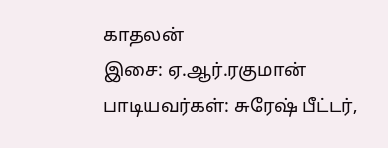காதலன்
இசை: ஏ.ஆர்.ரகுமான்
பாடியவர்கள்: சுரேஷ் பீட்டர்,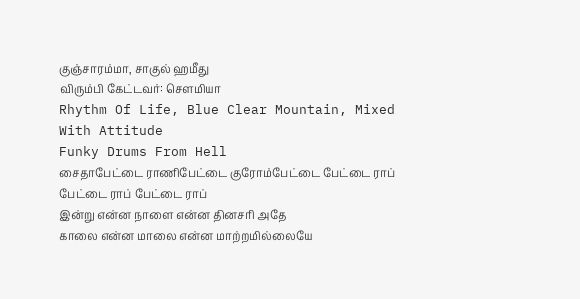குஞ்சாரம்மா, சாகுல் ஹமீது
விரும்பி கேட்டவர்: சௌமியா
Rhythm Of Life, Blue Clear Mountain, Mixed With Attitude
Funky Drums From Hell
சைதாபேட்டை ராணிபேட்டை குரோம்பேட்டை பேட்டை ராப்
பேட்டை ராப் பேட்டை ராப்
இன்று என்ன நாளை என்ன தினசரி அதே
காலை என்ன மாலை என்ன மாற்றமில்லையே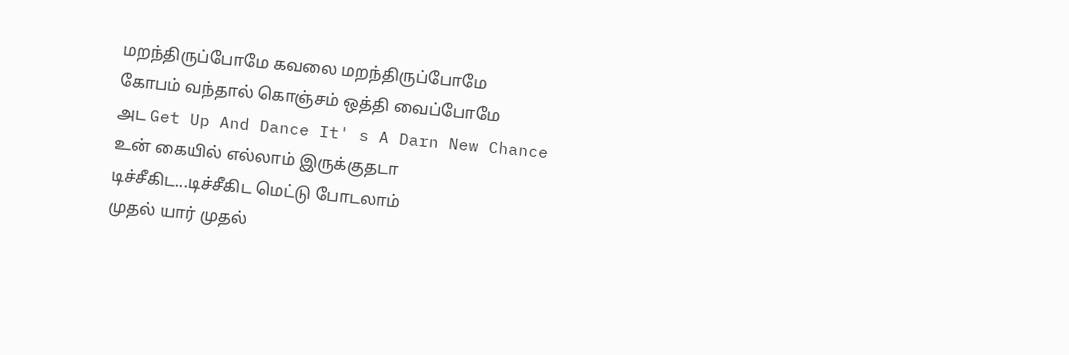மறந்திருப்போமே கவலை மறந்திருப்போமே
கோபம் வந்தால் கொஞ்சம் ஒத்தி வைப்போமே
அட Get Up And Dance It' s A Darn New Chance
உன் கையில் எல்லாம் இருக்குதடா
டிச்சீகிட...டிச்சீகிட மெட்டு போடலாம்
முதல் யார் முதல்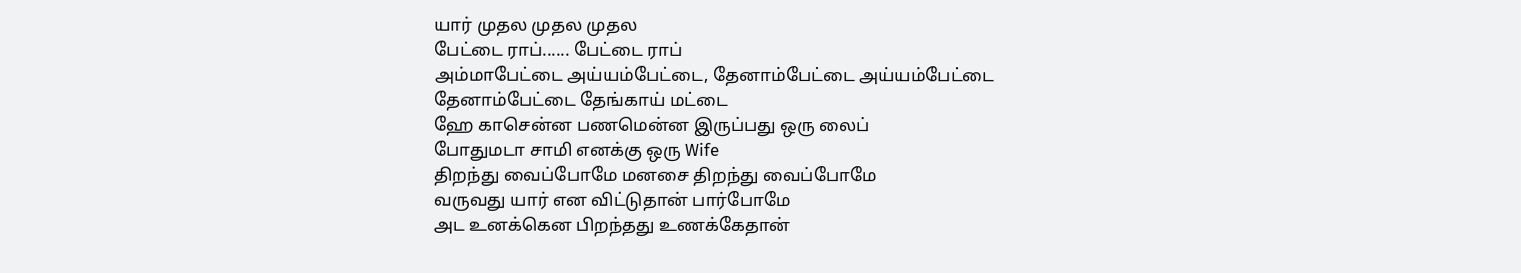யார் முதல முதல முதல
பேட்டை ராப்...... பேட்டை ராப்
அம்மாபேட்டை அய்யம்பேட்டை, தேனாம்பேட்டை அய்யம்பேட்டை
தேனாம்பேட்டை தேங்காய் மட்டை
ஹே காசென்ன பணமென்ன இருப்பது ஒரு லைப்
போதுமடா சாமி எனக்கு ஒரு Wife
திறந்து வைப்போமே மனசை திறந்து வைப்போமே
வருவது யார் என விட்டுதான் பார்போமே
அட உனக்கென பிறந்தது உணக்கேதான்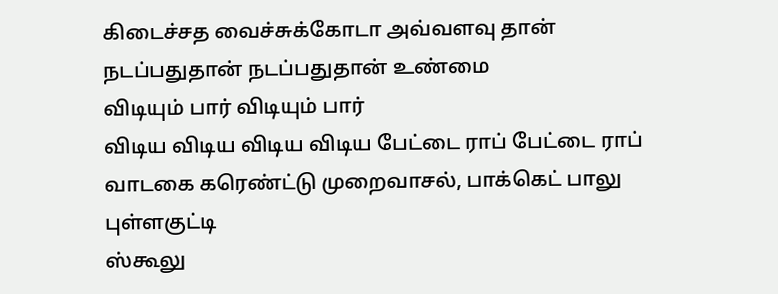கிடைச்சத வைச்சுக்கோடா அவ்வளவு தான்
நடப்பதுதான் நடப்பதுதான் உண்மை
விடியும் பார் விடியும் பார்
விடிய விடிய விடிய விடிய பேட்டை ராப் பேட்டை ராப்
வாடகை கரெண்ட்டு முறைவாசல், பாக்கெட் பாலு புள்ளகுட்டி
ஸ்கூலு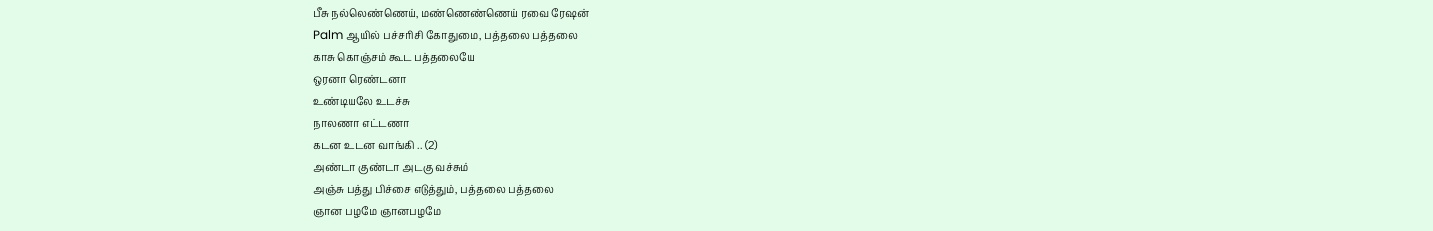பீசு நல்லெண்ணெய், மண்ணெண்ணெய் ரவை ரேஷன்
Palm ஆயில் பச்சரிசி கோதுமை, பத்தலை பத்தலை
காசு கொஞ்சம் கூட பத்தலையே
ஒரனா ரெண்டனா
உண்டியலே உடச்சு
நாலணா எட்டணா
கடன உடன வாங்கி .. (2)
அண்டா குண்டா அடகு வச்சும்
அஞ்சு பத்து பிச்சை எடுத்தும், பத்தலை பத்தலை
ஞான பழமே ஞானபழமே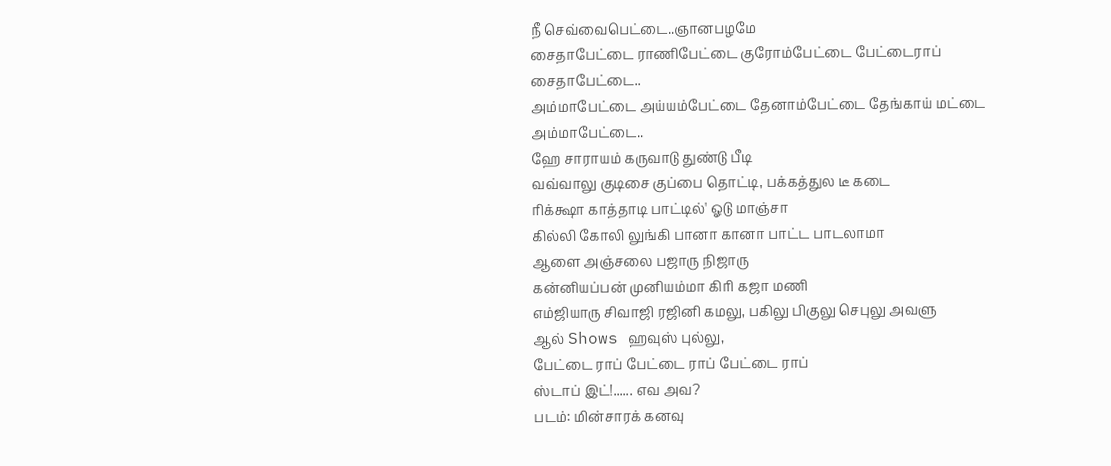நீ செவ்வைபெட்டை..ஞானபழமே
சைதாபேட்டை ராணிபேட்டை குரோம்பேட்டை பேட்டைராப்
சைதாபேட்டை..
அம்மாபேட்டை அய்யம்பேட்டை தேனாம்பேட்டை தேங்காய் மட்டை
அம்மாபேட்டை..
ஹே சாராயம் கருவாடு துண்டு பீடி
வவ்வாலு குடிசை குப்பை தொட்டி, பக்கத்துல டீ கடை
ரிக்க்ஷா காத்தாடி பாட்டில்' ஓடு மாஞ்சா
கில்லி கோலி லுங்கி பானா கானா பாட்ட பாடலாமா
ஆளை அஞ்சலை பஜாரு நிஜாரு
கன்னியப்பன் முனியம்மா கிரி கஜா மணி
எம்ஜியாரு சிவாஜி ரஜினி கமலு, பகிலு பிகுலு செபுலு அவளு
ஆல் Shows ஹவுஸ் புல்லு,
பேட்டை ராப் பேட்டை ராப் பேட்டை ராப்
ஸ்டாப் இட்!...... எவ அவ?
படம்: மின்சாரக் கனவு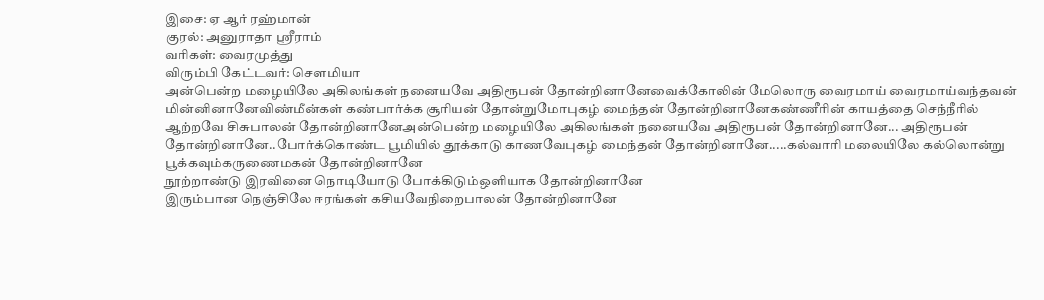இசை: ஏ ஆர் ரஹ்மான்
குரல்: அனுராதா ஸ்ரீராம்
வரிகள்: வைரமுத்து
விரும்பி கேட்டவர்: சௌமியா
அன்பென்ற மழையிலே அகிலங்கள் நனையவே அதிரூபன் தோன்றினானேவைக்கோலின் மேலொரு வைரமாய் வைரமாய்வந்தவன் மின்னினானேவிண்மீன்கள் கண்பார்க்க சூரியன் தோன்றுமோபுகழ் மைந்தன் தோன்றினானேகண்ணீரின் காயத்தை செந்நீரில் ஆற்றவே சிசுபாலன் தோன்றினானேஅன்பென்ற மழையிலே அகிலங்கள் நனையவே அதிரூபன் தோன்றினானே... அதிரூபன் தோன்றினானே..போர்க்கொண்ட பூமியில் தூக்காடு காணவேபுகழ் மைந்தன் தோன்றினானே.....கல்வாரி மலையிலே கல்லொன்று பூக்கவும்கருணைமகன் தோன்றினானே
நூற்றாண்டு இரவினை நொடியோடு போக்கிடும்ஒளியாக தோன்றினானே
இரும்பான நெஞ்சிலே ஈரங்கள் கசியவேநிறைபாலன் தோன்றினானே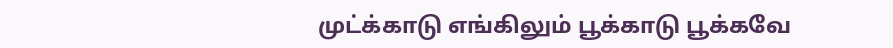முட்க்காடு எங்கிலும் பூக்காடு பூக்கவே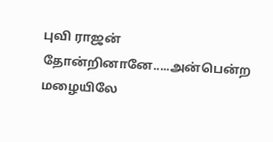புவி ராஜன் தோன்றினானே.....அன்பென்ற மழையிலே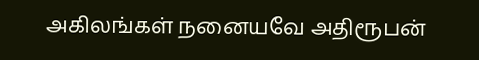அகிலங்கள் நனையவே அதிரூபன்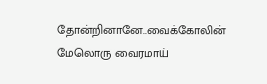தோன்றினானே..வைக்கோலின் மேலொரு வைரமாய்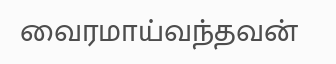வைரமாய்வந்தவன்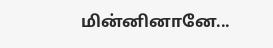மின்னினானே...